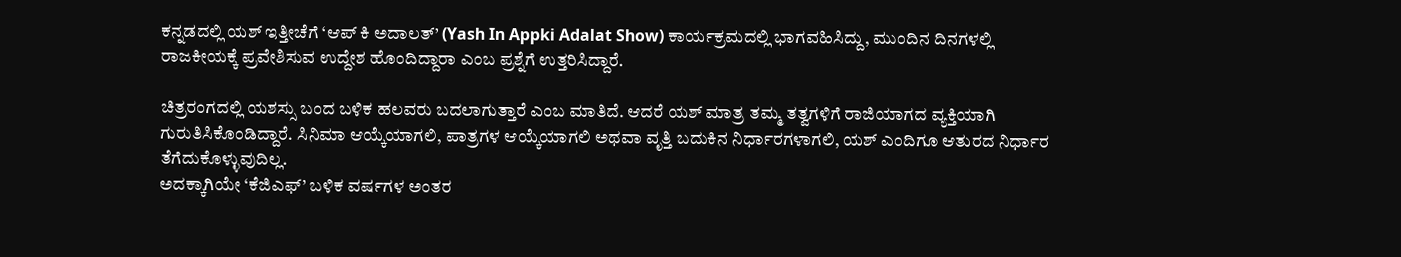ಕನ್ನಡದಲ್ಲಿ ಯಶ್ ಇತ್ತೀಚೆಗೆ ‘ಆಪ್ ಕಿ ಅದಾಲತ್’ (Yash In Appki Adalat Show) ಕಾರ್ಯಕ್ರಮದಲ್ಲಿ ಭಾಗವಹಿಸಿದ್ದು, ಮುಂದಿನ ದಿನಗಳಲ್ಲಿ ರಾಜಕೀಯಕ್ಕೆ ಪ್ರವೇಶಿಸುವ ಉದ್ದೇಶ ಹೊಂದಿದ್ದಾರಾ ಎಂಬ ಪ್ರಶ್ನೆಗೆ ಉತ್ತರಿಸಿದ್ದಾರೆ.

ಚಿತ್ರರಂಗದಲ್ಲಿ ಯಶಸ್ಸು ಬಂದ ಬಳಿಕ ಹಲವರು ಬದಲಾಗುತ್ತಾರೆ ಎಂಬ ಮಾತಿದೆ. ಆದರೆ ಯಶ್ ಮಾತ್ರ ತಮ್ಮ ತತ್ವಗಳಿಗೆ ರಾಜಿಯಾಗದ ವ್ಯಕ್ತಿಯಾಗಿ ಗುರುತಿಸಿಕೊಂಡಿದ್ದಾರೆ. ಸಿನಿಮಾ ಆಯ್ಕೆಯಾಗಲಿ, ಪಾತ್ರಗಳ ಆಯ್ಕೆಯಾಗಲಿ ಅಥವಾ ವೃತ್ತಿ ಬದುಕಿನ ನಿರ್ಧಾರಗಳಾಗಲಿ, ಯಶ್ ಎಂದಿಗೂ ಆತುರದ ನಿರ್ಧಾರ ತೆಗೆದುಕೊಳ್ಳುವುದಿಲ್ಲ.
ಅದಕ್ಕಾಗಿಯೇ ‘ಕೆಜಿಎಫ್’ ಬಳಿಕ ವರ್ಷಗಳ ಅಂತರ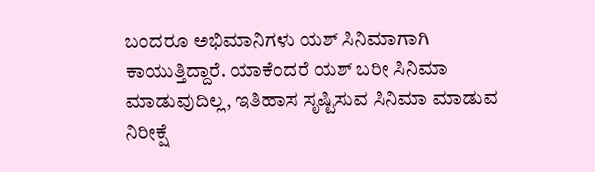ಬಂದರೂ ಅಭಿಮಾನಿಗಳು ಯಶ್ ಸಿನಿಮಾಗಾಗಿ ಕಾಯುತ್ತಿದ್ದಾರೆ. ಯಾಕೆಂದರೆ ಯಶ್ ಬರೀ ಸಿನಿಮಾ ಮಾಡುವುದಿಲ್ಲ, ಇತಿಹಾಸ ಸೃಷ್ಟಿಸುವ ಸಿನಿಮಾ ಮಾಡುವ ನಿರೀಕ್ಷೆ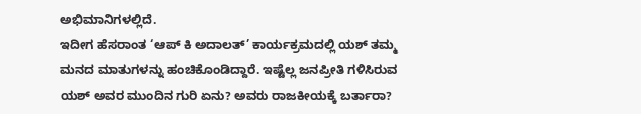ಅಭಿಮಾನಿಗಳಲ್ಲಿದೆ.
ಇದೀಗ ಹೆಸರಾಂತ ‘ಆಪ್ ಕಿ ಅದಾಲತ್’ ಕಾರ್ಯಕ್ರಮದಲ್ಲಿ ಯಶ್ ತಮ್ಮ ಮನದ ಮಾತುಗಳನ್ನು ಹಂಚಿಕೊಂಡಿದ್ದಾರೆ. ಇಷ್ಟೆಲ್ಲ ಜನಪ್ರೀತಿ ಗಳಿಸಿರುವ ಯಶ್ ಅವರ ಮುಂದಿನ ಗುರಿ ಏನು? ಅವರು ರಾಜಕೀಯಕ್ಕೆ ಬರ್ತಾರಾ?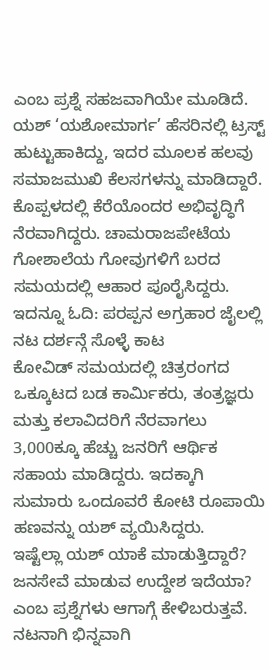ಎಂಬ ಪ್ರಶ್ನೆ ಸಹಜವಾಗಿಯೇ ಮೂಡಿದೆ.
ಯಶ್ ‘ಯಶೋಮಾರ್ಗ’ ಹೆಸರಿನಲ್ಲಿ ಟ್ರಸ್ಟ್ ಹುಟ್ಟುಹಾಕಿದ್ದು, ಇದರ ಮೂಲಕ ಹಲವು ಸಮಾಜಮುಖಿ ಕೆಲಸಗಳನ್ನು ಮಾಡಿದ್ದಾರೆ. ಕೊಪ್ಪಳದಲ್ಲಿ ಕೆರೆಯೊಂದರ ಅಭಿವೃದ್ಧಿಗೆ ನೆರವಾಗಿದ್ದರು. ಚಾಮರಾಜಪೇಟೆಯ ಗೋಶಾಲೆಯ ಗೋವುಗಳಿಗೆ ಬರದ ಸಮಯದಲ್ಲಿ ಆಹಾರ ಪೂರೈಸಿದ್ದರು. ಇದನ್ನೂ ಓದಿ: ಪರಪ್ಪನ ಅಗ್ರಹಾರ ಜೈಲಲ್ಲಿ ನಟ ದರ್ಶನ್ಗೆ ಸೊಳ್ಳೆ ಕಾಟ
ಕೋವಿಡ್ ಸಮಯದಲ್ಲಿ ಚಿತ್ರರಂಗದ ಒಕ್ಕೂಟದ ಬಡ ಕಾರ್ಮಿಕರು, ತಂತ್ರಜ್ಞರು ಮತ್ತು ಕಲಾವಿದರಿಗೆ ನೆರವಾಗಲು 3,000ಕ್ಕೂ ಹೆಚ್ಚು ಜನರಿಗೆ ಆರ್ಥಿಕ ಸಹಾಯ ಮಾಡಿದ್ದರು. ಇದಕ್ಕಾಗಿ ಸುಮಾರು ಒಂದೂವರೆ ಕೋಟಿ ರೂಪಾಯಿ ಹಣವನ್ನು ಯಶ್ ವ್ಯಯಿಸಿದ್ದರು.
ಇಷ್ಟೆಲ್ಲಾ ಯಶ್ ಯಾಕೆ ಮಾಡುತ್ತಿದ್ದಾರೆ? ಜನಸೇವೆ ಮಾಡುವ ಉದ್ದೇಶ ಇದೆಯಾ? ಎಂಬ ಪ್ರಶ್ನೆಗಳು ಆಗಾಗ್ಗೆ ಕೇಳಿಬರುತ್ತವೆ. ನಟನಾಗಿ ಭಿನ್ನವಾಗಿ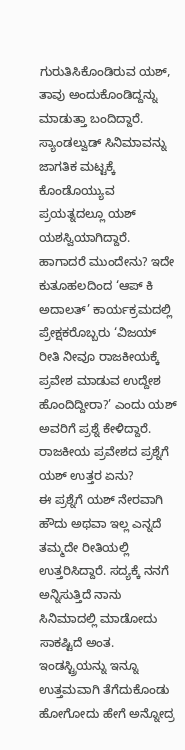ಗುರುತಿಸಿಕೊಂಡಿರುವ ಯಶ್, ತಾವು ಅಂದುಕೊಂಡಿದ್ದನ್ನು ಮಾಡುತ್ತಾ ಬಂದಿದ್ದಾರೆ. ಸ್ಯಾಂಡಲ್ವುಡ್ ಸಿನಿಮಾವನ್ನು ಜಾಗತಿಕ ಮಟ್ಟಕ್ಕೆ ಕೊಂಡೊಯ್ಯುವ ಪ್ರಯತ್ನದಲ್ಲೂ ಯಶ್ ಯಶಸ್ವಿಯಾಗಿದ್ದಾರೆ.
ಹಾಗಾದರೆ ಮುಂದೇನು? ಇದೇ ಕುತೂಹಲದಿಂದ ‘ಆಪ್ ಕಿ ಅದಾಲತ್’ ಕಾರ್ಯಕ್ರಮದಲ್ಲಿ ಪ್ರೇಕ್ಷಕರೊಬ್ಬರು ‘ವಿಜಯ್ ರೀತಿ ನೀವೂ ರಾಜಕೀಯಕ್ಕೆ ಪ್ರವೇಶ ಮಾಡುವ ಉದ್ದೇಶ ಹೊಂದಿದ್ದೀರಾ?’ ಎಂದು ಯಶ್ ಅವರಿಗೆ ಪ್ರಶ್ನೆ ಕೇಳಿದ್ದಾರೆ.
ರಾಜಕೀಯ ಪ್ರವೇಶದ ಪ್ರಶ್ನೆಗೆ ಯಶ್ ಉತ್ತರ ಏನು?
ಈ ಪ್ರಶ್ನೆಗೆ ಯಶ್ ನೇರವಾಗಿ ಹೌದು ಅಥವಾ ಇಲ್ಲ ಎನ್ನದೆ ತಮ್ಮದೇ ರೀತಿಯಲ್ಲಿ ಉತ್ತರಿಸಿದ್ದಾರೆ. ಸದ್ಯಕ್ಕೆ ನನಗೆ ಅನ್ನಿಸುತ್ತಿದೆ ನಾನು ಸಿನಿಮಾದಲ್ಲಿ ಮಾಡೋದು ಸಾಕಷ್ಟಿದೆ ಅಂತ. ಇಂಡಸ್ಟ್ರಿಯನ್ನು ಇನ್ನೂ ಉತ್ತಮವಾಗಿ ತೆಗೆದುಕೊಂಡು ಹೋಗೋದು ಹೇಗೆ ಅನ್ನೋದ್ರ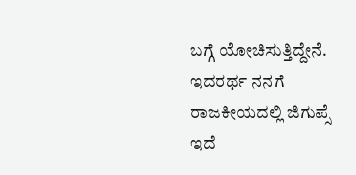ಬಗ್ಗೆ ಯೋಚಿಸುತ್ತಿದ್ದೇನೆ. ಇದರರ್ಥ ನನಗೆ ರಾಜಕೀಯದಲ್ಲಿ ಜಿಗುಪ್ಸೆ ಇದೆ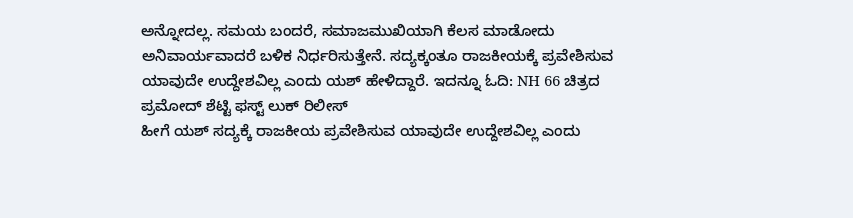ಅನ್ನೋದಲ್ಲ. ಸಮಯ ಬಂದರೆ, ಸಮಾಜಮುಖಿಯಾಗಿ ಕೆಲಸ ಮಾಡೋದು ಅನಿವಾರ್ಯವಾದರೆ ಬಳಿಕ ನಿರ್ಧರಿಸುತ್ತೇನೆ. ಸದ್ಯಕ್ಕಂತೂ ರಾಜಕೀಯಕ್ಕೆ ಪ್ರವೇಶಿಸುವ ಯಾವುದೇ ಉದ್ದೇಶವಿಲ್ಲ ಎಂದು ಯಶ್ ಹೇಳಿದ್ದಾರೆ. ಇದನ್ನೂ ಓದಿ: NH 66 ಚಿತ್ರದ ಪ್ರಮೋದ್ ಶೆಟ್ಟಿ ಫಸ್ಟ್ ಲುಕ್ ರಿಲೀಸ್
ಹೀಗೆ ಯಶ್ ಸದ್ಯಕ್ಕೆ ರಾಜಕೀಯ ಪ್ರವೇಶಿಸುವ ಯಾವುದೇ ಉದ್ದೇಶವಿಲ್ಲ ಎಂದು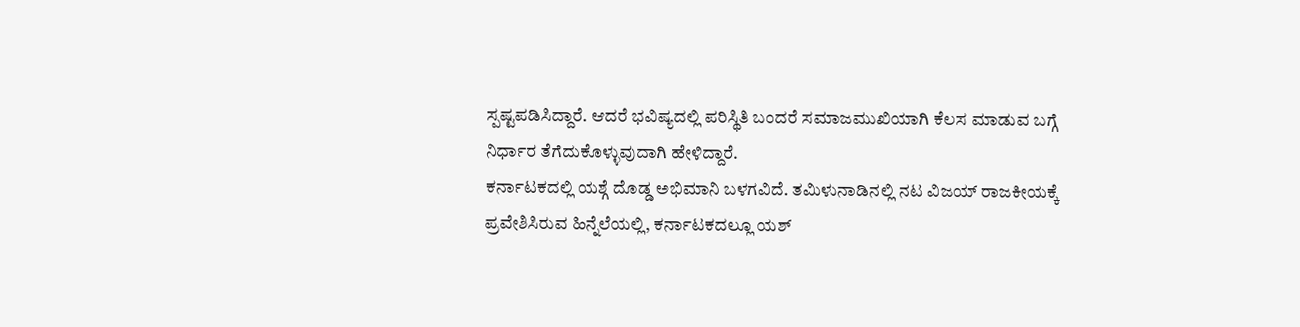ಸ್ಪಷ್ಟಪಡಿಸಿದ್ದಾರೆ. ಆದರೆ ಭವಿಷ್ಯದಲ್ಲಿ ಪರಿಸ್ಥಿತಿ ಬಂದರೆ ಸಮಾಜಮುಖಿಯಾಗಿ ಕೆಲಸ ಮಾಡುವ ಬಗ್ಗೆ ನಿರ್ಧಾರ ತೆಗೆದುಕೊಳ್ಳುವುದಾಗಿ ಹೇಳಿದ್ದಾರೆ.
ಕರ್ನಾಟಕದಲ್ಲಿ ಯಶ್ಗೆ ದೊಡ್ಡ ಅಭಿಮಾನಿ ಬಳಗವಿದೆ. ತಮಿಳುನಾಡಿನಲ್ಲಿ ನಟ ವಿಜಯ್ ರಾಜಕೀಯಕ್ಕೆ ಪ್ರವೇಶಿಸಿರುವ ಹಿನ್ನೆಲೆಯಲ್ಲಿ, ಕರ್ನಾಟಕದಲ್ಲೂ ಯಶ್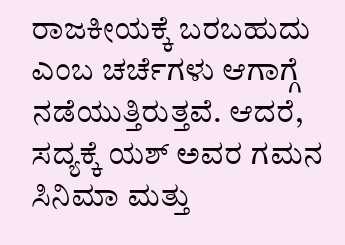ರಾಜಕೀಯಕ್ಕೆ ಬರಬಹುದು ಎಂಬ ಚರ್ಚೆಗಳು ಆಗಾಗ್ಗೆ ನಡೆಯುತ್ತಿರುತ್ತವೆ. ಆದರೆ, ಸದ್ಯಕ್ಕೆ ಯಶ್ ಅವರ ಗಮನ ಸಿನಿಮಾ ಮತ್ತು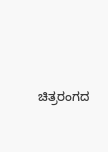ಚಿತ್ರರಂಗದ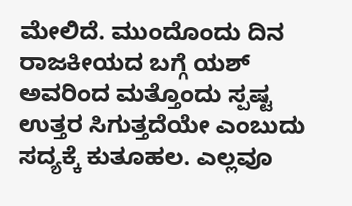ಮೇಲಿದೆ. ಮುಂದೊಂದು ದಿನ ರಾಜಕೀಯದ ಬಗ್ಗೆ ಯಶ್ ಅವರಿಂದ ಮತ್ತೊಂದು ಸ್ಪಷ್ಟ ಉತ್ತರ ಸಿಗುತ್ತದೆಯೇ ಎಂಬುದು ಸದ್ಯಕ್ಕೆ ಕುತೂಹಲ. ಎಲ್ಲವೂ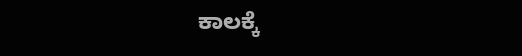ಕಾಲಕ್ಕೆ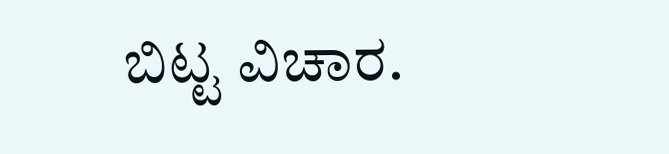ಬಿಟ್ಟ ವಿಚಾರ.